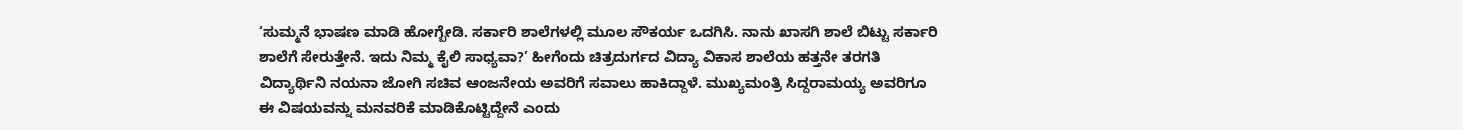‘ಸುಮ್ಮನೆ ಭಾಷಣ ಮಾಡಿ ಹೋಗ್ಬೇಡಿ. ಸರ್ಕಾರಿ ಶಾಲೆಗಳಲ್ಲಿ ಮೂಲ ಸೌಕರ್ಯ ಒದಗಿಸಿ. ನಾನು ಖಾಸಗಿ ಶಾಲೆ ಬಿಟ್ಟು ಸರ್ಕಾರಿ ಶಾಲೆಗೆ ಸೇರುತ್ತೇನೆ. ಇದು ನಿಮ್ಮ ಕೈಲಿ ಸಾಧ್ಯವಾ?’ ಹೀಗೆಂದು ಚಿತ್ರದುರ್ಗದ ವಿದ್ಯಾ ವಿಕಾಸ ಶಾಲೆಯ ಹತ್ತನೇ ತರಗತಿ ವಿದ್ಯಾರ್ಥಿನಿ ನಯನಾ ಜೋಗಿ ಸಚಿವ ಆಂಜನೇಯ ಅವರಿಗೆ ಸವಾಲು ಹಾಕಿದ್ದಾಳೆ. ಮುಖ್ಯಮಂತ್ರಿ ಸಿದ್ದರಾಮಯ್ಯ ಅವರಿಗೂ ಈ ವಿಷಯವನ್ನು ಮನವರಿಕೆ ಮಾಡಿಕೊಟ್ಟಿದ್ದೇನೆ ಎಂದು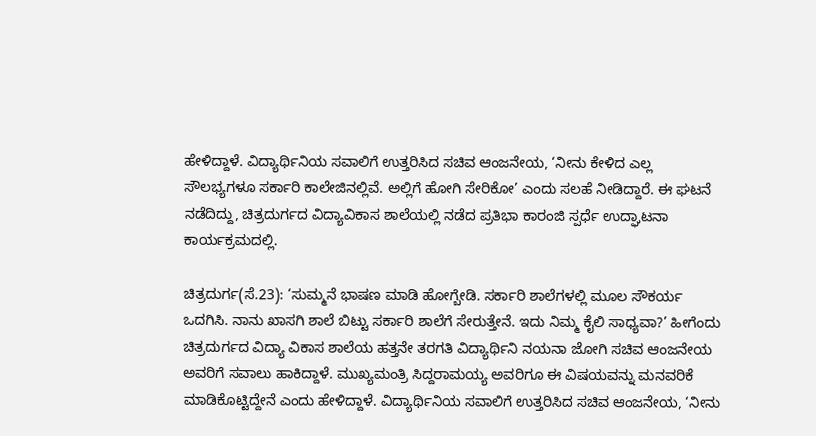ಹೇಳಿದ್ದಾಳೆ. ವಿದ್ಯಾರ್ಥಿನಿಯ ಸವಾಲಿಗೆ ಉತ್ತರಿಸಿದ ಸಚಿವ ಆಂಜನೇಯ, ‘ನೀನು ಕೇಳಿದ ಎಲ್ಲ ಸೌಲಭ್ಯಗಳೂ ಸರ್ಕಾರಿ ಕಾಲೇಜಿನಲ್ಲಿವೆ. ಅಲ್ಲಿಗೆ ಹೋಗಿ ಸೇರಿಕೋ’ ಎಂದು ಸಲಹೆ ನೀಡಿದ್ದಾರೆ. ಈ ಘಟನೆ ನಡೆದಿದ್ದು, ಚಿತ್ರದುರ್ಗದ ವಿದ್ಯಾವಿಕಾಸ ಶಾಲೆಯಲ್ಲಿ ನಡೆದ ಪ್ರತಿಭಾ ಕಾರಂಜಿ ಸ್ಪರ್ಧೆ ಉದ್ಘಾಟನಾ ಕಾರ್ಯಕ್ರಮದಲ್ಲಿ.

ಚಿತ್ರದುರ್ಗ(ಸೆ.23): ‘ಸುಮ್ಮನೆ ಭಾಷಣ ಮಾಡಿ ಹೋಗ್ಬೇಡಿ. ಸರ್ಕಾರಿ ಶಾಲೆಗಳಲ್ಲಿ ಮೂಲ ಸೌಕರ್ಯ ಒದಗಿಸಿ. ನಾನು ಖಾಸಗಿ ಶಾಲೆ ಬಿಟ್ಟು ಸರ್ಕಾರಿ ಶಾಲೆಗೆ ಸೇರುತ್ತೇನೆ. ಇದು ನಿಮ್ಮ ಕೈಲಿ ಸಾಧ್ಯವಾ?’ ಹೀಗೆಂದು ಚಿತ್ರದುರ್ಗದ ವಿದ್ಯಾ ವಿಕಾಸ ಶಾಲೆಯ ಹತ್ತನೇ ತರಗತಿ ವಿದ್ಯಾರ್ಥಿನಿ ನಯನಾ ಜೋಗಿ ಸಚಿವ ಆಂಜನೇಯ ಅವರಿಗೆ ಸವಾಲು ಹಾಕಿದ್ದಾಳೆ. ಮುಖ್ಯಮಂತ್ರಿ ಸಿದ್ದರಾಮಯ್ಯ ಅವರಿಗೂ ಈ ವಿಷಯವನ್ನು ಮನವರಿಕೆ ಮಾಡಿಕೊಟ್ಟಿದ್ದೇನೆ ಎಂದು ಹೇಳಿದ್ದಾಳೆ. ವಿದ್ಯಾರ್ಥಿನಿಯ ಸವಾಲಿಗೆ ಉತ್ತರಿಸಿದ ಸಚಿವ ಆಂಜನೇಯ, ‘ನೀನು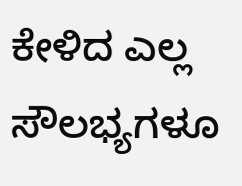ಕೇಳಿದ ಎಲ್ಲ ಸೌಲಭ್ಯಗಳೂ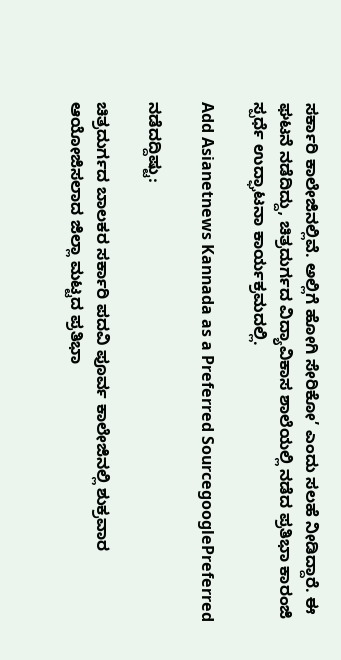ಸರ್ಕಾರಿ ಕಾಲೇಜಿನಲ್ಲಿವೆ. ಅಲ್ಲಿಗೆ ಹೋಗಿ ಸೇರಿಕೋ’ ಎಂದು ಸಲಹೆ ನೀಡಿದ್ದಾರೆ. ಈ ಘಟನೆ ನಡೆದಿದ್ದು, ಚಿತ್ರದುರ್ಗದ ವಿದ್ಯಾವಿಕಾಸ ಶಾಲೆಯಲ್ಲಿ ನಡೆದ ಪ್ರತಿಭಾ ಕಾರಂಜಿ ಸ್ಪರ್ಧೆ ಉದ್ಘಾಟನಾ ಕಾರ್ಯಕ್ರಮದಲ್ಲಿ.

Add Asianetnews Kannada as a Preferred SourcegooglePreferred

ನಡೆದದ್ದಿಷ್ಟು:

ಚಿತ್ರದುರ್ಗದ ಬಾಲಕರ ಸರ್ಕಾರಿ ಪದವಿ ಪೂರ್ವ ಕಾಲೇಜಿನಲ್ಲಿ ಶುಕ್ರವಾರ ಆಯೋಜಿಸಲಾದ ಜಿಲ್ಲಾ ಮಟ್ಟದ ಪ್ರತಿಭಾ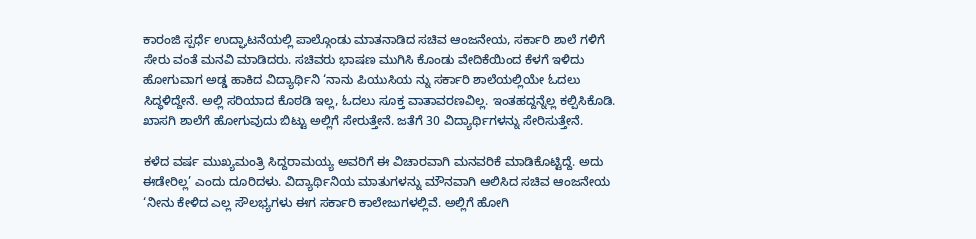ಕಾರಂಜಿ ಸ್ಪರ್ಧೆ ಉದ್ಘಾಟನೆಯಲ್ಲಿ ಪಾಲ್ಗೊಂಡು ಮಾತನಾಡಿದ ಸಚಿವ ಆಂಜನೇಯ, ಸರ್ಕಾರಿ ಶಾಲೆ ಗಳಿಗೆ ಸೇರು ವಂತೆ ಮನವಿ ಮಾಡಿದರು. ಸಚಿವರು ಭಾಷಣ ಮುಗಿಸಿ ಕೊಂಡು ವೇದಿಕೆಯಿಂದ ಕೆಳಗೆ ಇಳಿದು ಹೋಗುವಾಗ ಅಡ್ಡ ಹಾಕಿದ ವಿದ್ಯಾರ್ಥಿನಿ ‘ನಾನು ಪಿಯುಸಿಯ ನ್ನು ಸರ್ಕಾರಿ ಶಾಲೆಯಲ್ಲಿಯೇ ಓದಲು ಸಿದ್ಧಳಿದ್ದೇನೆ. ಅಲ್ಲಿ ಸರಿಯಾದ ಕೊಠಡಿ ಇಲ್ಲ, ಓದಲು ಸೂಕ್ತ ವಾತಾವರಣವಿಲ್ಲ. ಇಂತಹದ್ದನ್ನೆಲ್ಲ ಕಲ್ಪಿಸಿಕೊಡಿ. ಖಾಸಗಿ ಶಾಲೆಗೆ ಹೋಗುವುದು ಬಿಟ್ಟು ಅಲ್ಲಿಗೆ ಸೇರುತ್ತೇನೆ. ಜತೆಗೆ 30 ವಿದ್ಯಾರ್ಥಿಗಳನ್ನು ಸೇರಿಸುತ್ತೇನೆ.

ಕಳೆದ ವರ್ಷ ಮುಖ್ಯಮಂತ್ರಿ ಸಿದ್ದರಾಮಯ್ಯ ಅವರಿಗೆ ಈ ವಿಚಾರವಾಗಿ ಮನವರಿಕೆ ಮಾಡಿಕೊಟ್ಟಿದ್ದೆ. ಅದು ಈಡೇರಿಲ್ಲ’ ಎಂದು ದೂರಿದಳು. ವಿದ್ಯಾರ್ಥಿನಿಯ ಮಾತುಗಳನ್ನು ಮೌನವಾಗಿ ಆಲಿಸಿದ ಸಚಿವ ಆಂಜನೇಯ ‘ನೀನು ಕೇಳಿದ ಎಲ್ಲ ಸೌಲಭ್ಯಗಳು ಈಗ ಸರ್ಕಾರಿ ಕಾಲೇಜುಗಳಲ್ಲಿವೆ. ಅಲ್ಲಿಗೆ ಹೋಗಿ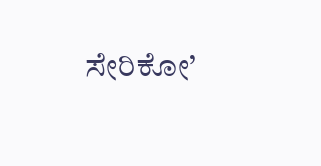ಸೇರಿಕೋ’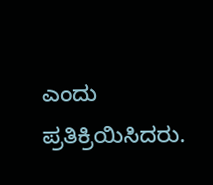ಎಂದು ಪ್ರತಿಕ್ರಿಯಿಸಿದರು.